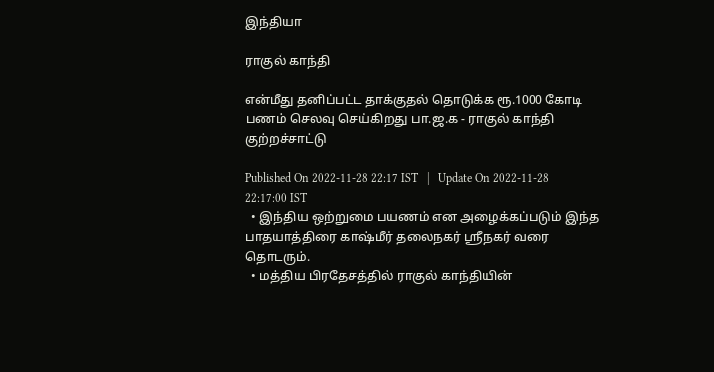இந்தியா

ராகுல் காந்தி

என்மீது தனிப்பட்ட தாக்குதல் தொடுக்க ரூ.1000 கோடி பணம் செலவு செய்கிறது பா.ஜ.க - ராகுல் காந்தி குற்றச்சாட்டு

Published On 2022-11-28 22:17 IST   |   Update On 2022-11-28 22:17:00 IST
  • இந்திய ஒற்றுமை பயணம் என அழைக்கப்படும் இந்த பாதயாத்திரை காஷ்மீர் தலைநகர் ஸ்ரீநகர் வரை தொடரும்.
  • மத்திய பிரதேசத்தில் ராகுல் காந்தியின்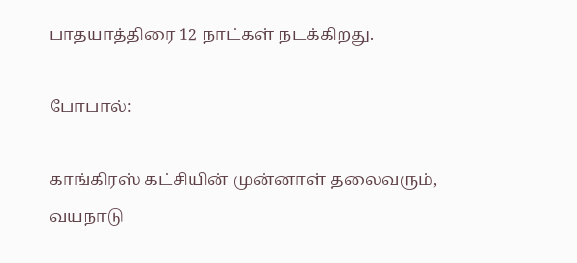பாதயாத்திரை 12 நாட்கள் நடக்கிறது.

போபால்:

காங்கிரஸ் கட்சியின் முன்னாள் தலைவரும், வயநாடு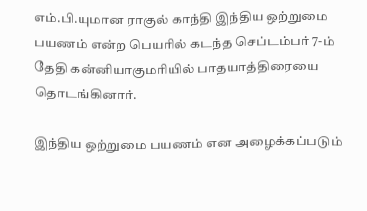எம்.பி.யுமான ராகுல் காந்தி இந்திய ஒற்றுமை பயணம் என்ற பெயரில் கடந்த செப்டம்பர் 7-ம் தேதி கன்னியாகுமரியில் பாதயாத்திரையை தொடங்கினார்.

இந்திய ஒற்றுமை பயணம் என அழைக்கப்படும்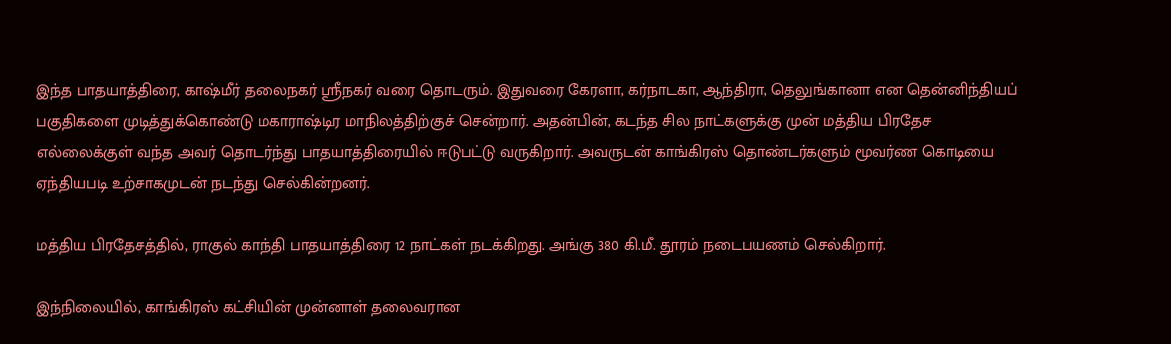இந்த பாதயாத்திரை, காஷ்மீர் தலைநகர் ஸ்ரீநகர் வரை தொடரும். இதுவரை கேரளா, கர்நாடகா, ஆந்திரா, தெலுங்கானா என தென்னிந்தியப் பகுதிகளை முடித்துக்கொண்டு மகாராஷ்டிர மாநிலத்திற்குச் சென்றார். அதன்பின், கடந்த சில நாட்களுக்கு முன் மத்திய பிரதேச எல்லைக்குள் வந்த அவர் தொடர்ந்து பாதயாத்திரையில் ஈடுபட்டு வருகிறார். அவருடன் காங்கிரஸ் தொண்டர்களும் மூவர்ண கொடியை ஏந்தியபடி உற்சாகமுடன் நடந்து செல்கின்றனர்.

மத்திய பிரதேசத்தில், ராகுல் காந்தி பாதயாத்திரை 12 நாட்கள் நடக்கிறது. அங்கு 380 கி.மீ. தூரம் நடைபயணம் செல்கிறார்.

இந்நிலையில், காங்கிரஸ் கட்சியின் முன்னாள் தலைவரான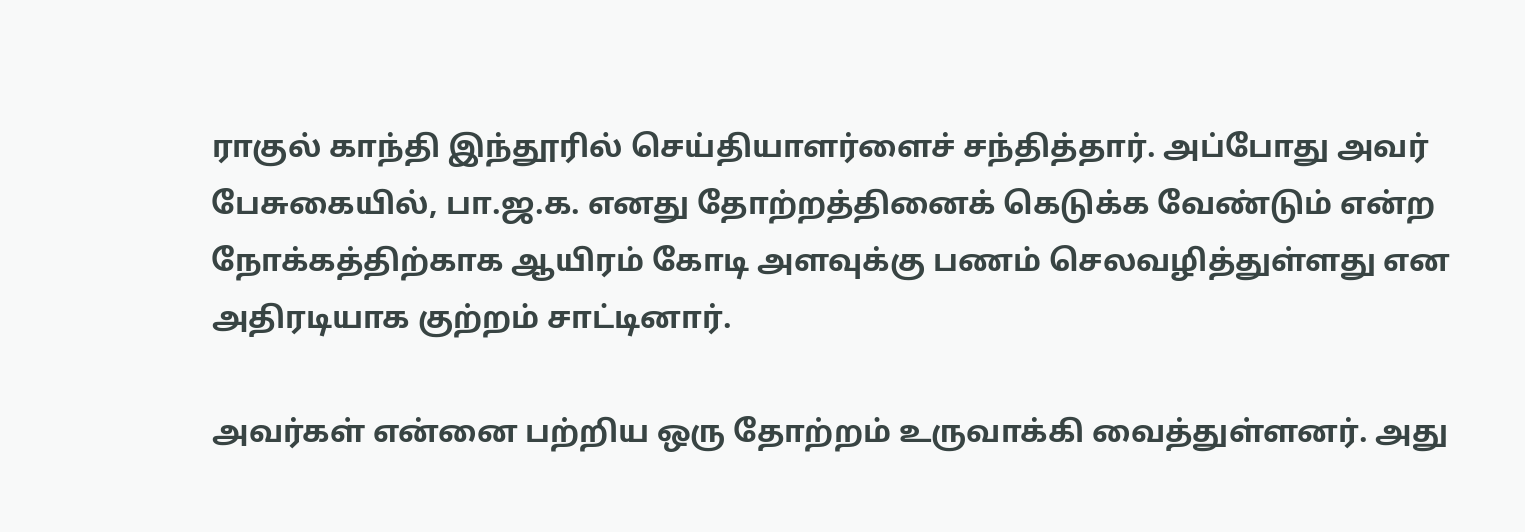ராகுல் காந்தி இந்தூரில் செய்தியாளர்ளைச் சந்தித்தார். அப்போது அவர் பேசுகையில், பா.ஜ.க. எனது தோற்றத்தினைக் கெடுக்க வேண்டும் என்ற நோக்கத்திற்காக ஆயிரம் கோடி அளவுக்கு பணம் செலவழித்துள்ளது என அதிரடியாக குற்றம் சாட்டினார்.

அவர்கள் என்னை பற்றிய ஒரு தோற்றம் உருவாக்கி வைத்துள்ளனர். அது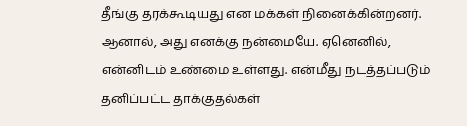தீங்கு தரக்கூடியது என மக்கள் நினைக்கின்றனர். ஆனால், அது எனக்கு நன்மையே. ஏனெனில், என்னிடம் உண்மை உள்ளது. என்மீது நடத்தப்படும் தனிப்பட்ட தாக்குதல்கள்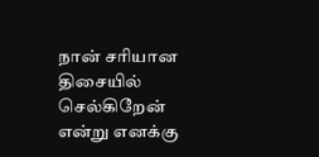நான் சரியான திசையில் செல்கிறேன் என்று எனக்கு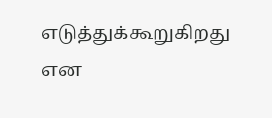எடுத்துக்கூறுகிறது என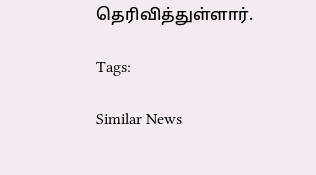தெரிவித்துள்ளார்.

Tags:

Similar News